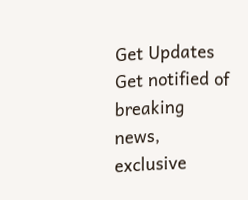Get Updates
Get notified of breaking news, exclusive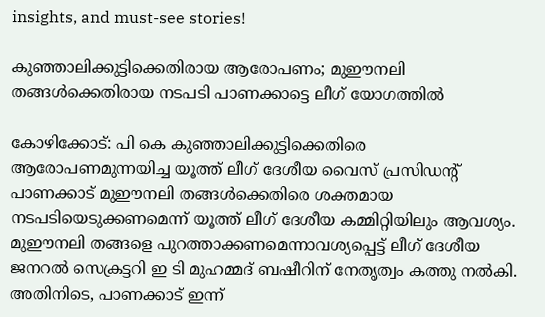insights, and must-see stories!

കുഞ്ഞാലിക്കുട്ടിക്കെതിരായ ആരോപണം; മുഈനലി തങ്ങൾക്കെതിരായ നടപടി പാണക്കാട്ടെ ലീഗ് യോഗത്തിൽ

കോഴിക്കോട്: പി കെ കുഞ്ഞാലിക്കുട്ടിക്കെതിരെ ആരോപണമുന്നയിച്ച യൂത്ത് ലീഗ് ദേശീയ വൈസ് പ്രസിഡൻ്റ് പാണക്കാട് മുഈനലി തങ്ങൾക്കെതിരെ ശക്തമായ നടപടിയെടുക്കണമെന്ന് യൂത്ത് ലീഗ് ദേശീയ കമ്മിറ്റിയിലും ആവശ്യം. മുഈനലി തങ്ങളെ പുറത്താക്കണമെന്നാവശ്യപ്പെട്ട് ലീഗ് ദേശീയ ജനറൽ സെക്രട്ടറി ഇ ടി മുഹമ്മദ് ബഷീറിന് നേതൃത്വം കത്തു നൽകി. അതിനിടെ, പാണക്കാട് ഇന്ന്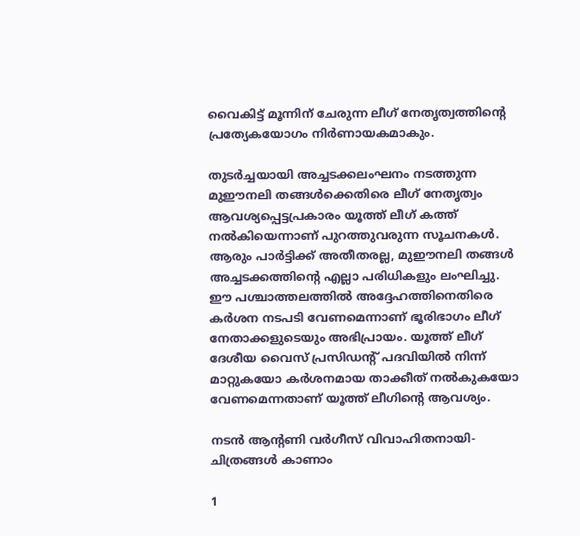വൈകിട്ട് മൂന്നിന് ചേരുന്ന ലീഗ് നേതൃത്വത്തിൻ്റെ പ്രത്യേകയോഗം നിർണായകമാകും.

തുടർച്ചയായി അച്ചടക്കലംഘനം നടത്തുന്ന മുഈനലി തങ്ങൾക്കെതിരെ ലീഗ് നേതൃത്വം ആവശ്യപ്പെട്ടപ്രകാരം യൂത്ത് ലീഗ് കത്ത് നൽകിയെന്നാണ് പുറത്തുവരുന്ന സൂചനകൾ. ആരും പാർട്ടിക്ക് അതീതരല്ല, മുഈനലി തങ്ങൾ അച്ചടക്കത്തിൻ്റെ എല്ലാ പരിധികളും ലംഘിച്ചു. ഈ പശ്ചാത്തലത്തിൽ അദ്ദേഹത്തിനെതിരെ കർശന നടപടി വേണമെന്നാണ് ഭൂരിഭാഗം ലീഗ് നേതാക്കളുടെയും അഭിപ്രായം. യൂത്ത് ലീഗ് ദേശീയ വൈസ് പ്രസിഡൻ്റ് പദവിയിൽ നിന്ന് മാറ്റുകയോ കർശനമായ താക്കീത് നൽകുകയോ വേണമെന്നതാണ് യൂത്ത് ലീഗിൻ്റെ ആവശ്യം.

നടന്‍ ആന്‍റണി വര്‍ഗീസ് വിവാഹിതനായി- ചിത്രങ്ങള്‍ കാണാം

1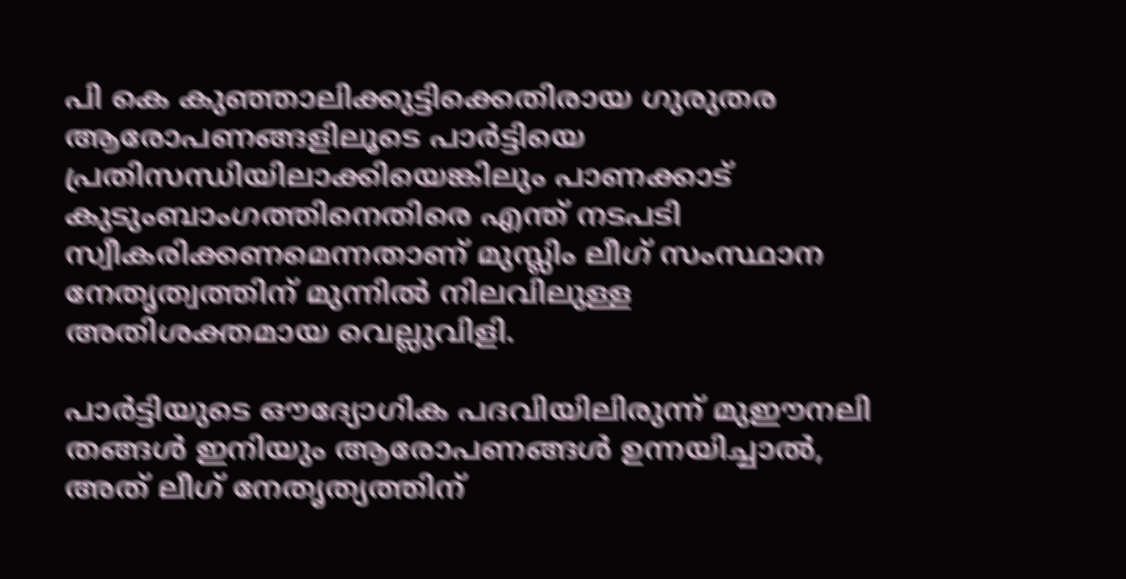പി കെ കുഞ്ഞാലിക്കുട്ടിക്കെതിരായ ഗുരുതര ആരോപണങ്ങളിലൂടെ പാർട്ടിയെ പ്രതിസന്ധിയിലാക്കിയെങ്കിലും പാണക്കാട് കുടുംബാംഗത്തിനെതിരെ എന്ത് നടപടി സ്വീകരിക്കണമെന്നതാണ് മുസ്ലിം ലീഗ് സംസ്ഥാന നേതൃത്വത്തിന് മുന്നിൽ നിലവിലുള്ള അതിശക്തമായ വെല്ലുവിളി.

പാർട്ടിയുടെ ഔദ്യോഗിക പദവിയിലിരുന്ന് മുഈനലി തങ്ങൾ ഇനിയും ആരോപണങ്ങൾ ഉന്നയിച്ചാൽ, അത് ലീഗ് നേതൃത്യത്തിന്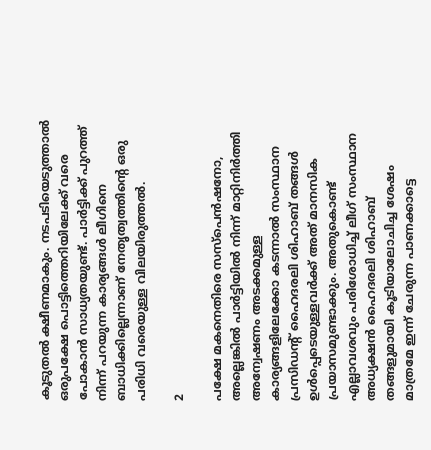കൂടുതൽ ക്ഷീണമാകും. നടപടിയെടുത്താൽ ഒരുപക്ഷേ പൊട്ടിത്തെറിയിലേക്ക് വരെ പോകാൻ സാധ്യതയുണ്ട്. പാർട്ടിക്ക് പുറത്ത് നിന്ന് പറയുന്ന കാര്യങ്ങൾ ലീഗിനെ ബാധിക്കില്ലെന്നാണ് നേതൃത്വത്തിൻ്റെ ഒരു പരിധി വരെയുള്ള വിലയിരുത്തൽ.

2

പക്ഷേ മകനെതിരെ സസ്പെൻഷനോ, അല്ലെങ്കിൽ പാർട്ടിയിൽ നിന്ന് മാറ്റിനിർത്തി അന്വേഷണം അടക്കമുള്ള കാര്യങ്ങളിലേക്കോ കടന്നാൽ സംസ്ഥാന പ്രസിഡൻ്റ് ഹൈദരലി ശിഹാബ് തങ്ങൾ ഉൾപ്പെടെയുള്ളവർക്ക് അത് മാനസിക പ്രയാസമുണ്ടാക്കും. അതുകൊണ്ട് എല്ലാവശവും പരിശോധിച്ച് ലീഗ് സംസ്ഥാന അധ്യക്ഷൻ ഹൈദരലി ശിഹാബ് തങ്ങളുമായി കൂടിയാലോചിച്ച ശേഷം മാത്രമേ ഇന്ന് ചേരുന്ന പാണക്കാട്ടെ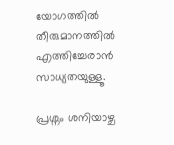യോഗത്തിൽ തീരുമാനത്തിൽ എത്തിച്ചേരാൻ സാധ്യതയുള്ളൂ.

പ്രശ്നം ശനിയാഴ്ച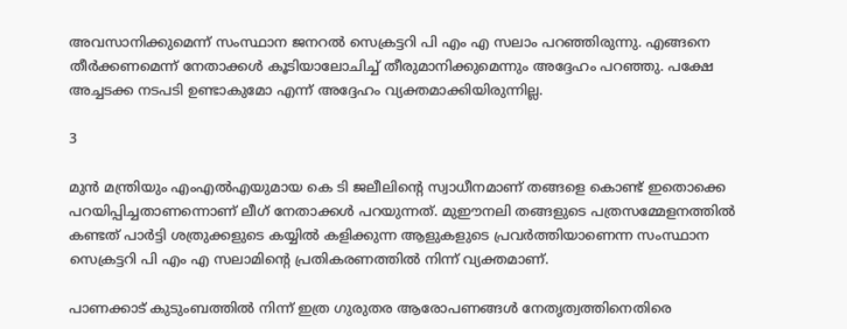അവസാനിക്കുമെന്ന് സംസ്ഥാന ജനറൽ സെക്രട്ടറി പി എം എ സലാം പറഞ്ഞിരുന്നു. എങ്ങനെ തീർക്കണമെന്ന് നേതാക്കൾ കൂടിയാലോചിച്ച് തീരുമാനിക്കുമെന്നും അദ്ദേഹം പറഞ്ഞു. പക്ഷേ അച്ചടക്ക നടപടി ഉണ്ടാകുമോ എന്ന് അദ്ദേഹം വ്യക്തമാക്കിയിരുന്നില്ല.

3

മുൻ മന്ത്രിയും എംഎൽഎയുമായ കെ ടി ജലീലിൻ്റെ സ്വാധീനമാണ് തങ്ങളെ കൊണ്ട് ഇതൊക്കെ പറയിപ്പിച്ചതാണന്നൊണ് ലീഗ് നേതാക്കൾ പറയുന്നത്. മുഈനലി തങ്ങളുടെ പത്രസമ്മേളനത്തിൽ കണ്ടത് പാർട്ടി ശത്രുക്കളുടെ കയ്യിൽ കളിക്കുന്ന ആളുകളുടെ പ്രവർത്തിയാണെന്ന സംസ്ഥാന സെക്രട്ടറി പി എം എ സലാമിൻ്റെ പ്രതികരണത്തിൽ നിന്ന് വ്യക്തമാണ്.

പാണക്കാട് കുടുംബത്തിൽ നിന്ന് ഇത്ര ഗുരുതര ആരോപണങ്ങൾ നേതൃത്വത്തിനെതിരെ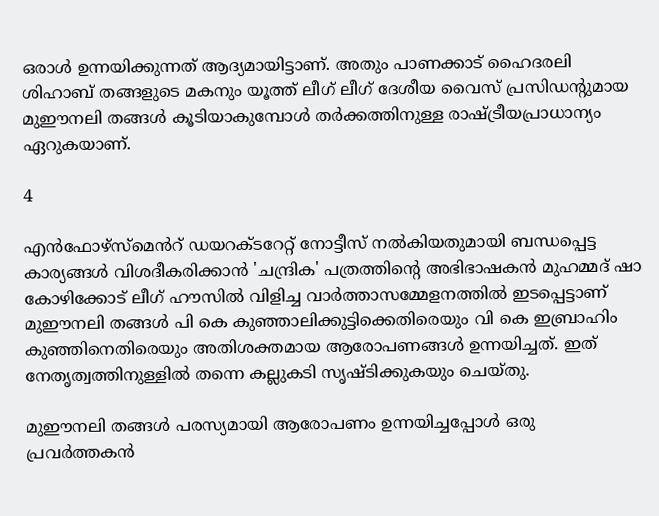ഒരാൾ ഉന്നയിക്കുന്നത് ആദ്യമായിട്ടാണ്. അതും പാണക്കാട് ഹൈദരലി ശിഹാബ് തങ്ങളുടെ മകനും യൂത്ത് ലീഗ് ലീഗ് ദേശീയ വൈസ് പ്രസിഡൻ്റുമായ മുഈനലി തങ്ങൾ കൂടിയാകുമ്പോൾ തർക്കത്തിനുള്ള രാഷ്ട്രീയപ്രാധാന്യം ഏറുകയാണ്.

4

എൻഫോഴ്സ്മെൻറ് ഡയറക്ടറേറ്റ് നോട്ടീസ് നൽകിയതുമായി ബന്ധപ്പെട്ട കാര്യങ്ങൾ വിശദീകരിക്കാൻ 'ചന്ദ്രിക' പത്രത്തിൻ്റെ അഭിഭാഷകൻ മുഹമ്മദ് ഷാ കോഴിക്കോട് ലീഗ് ഹൗസിൽ വിളിച്ച വാർത്താസമ്മേളനത്തിൽ ഇടപ്പെട്ടാണ് മുഈനലി തങ്ങൾ പി കെ കുഞ്ഞാലിക്കുട്ടിക്കെതിരെയും വി കെ ഇബ്രാഹിം കുഞ്ഞിനെതിരെയും അതിശക്തമായ ആരോപണങ്ങൾ ഉന്നയിച്ചത്. ഇത് നേതൃത്വത്തിനുള്ളിൽ തന്നെ കല്ലുകടി സൃഷ്ടിക്കുകയും ചെയ്തു.

മുഈനലി തങ്ങൾ പരസ്യമായി ആരോപണം ഉന്നയിച്ചപ്പോൾ ഒരു പ്രവർത്തകൻ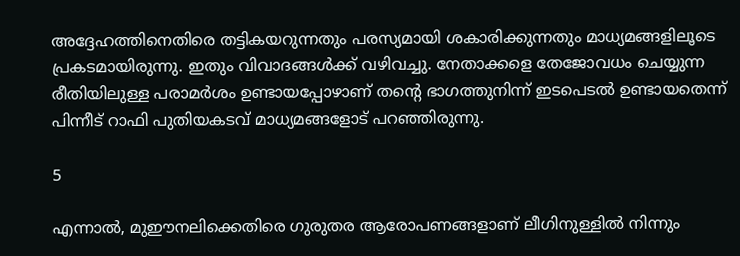അദ്ദേഹത്തിനെതിരെ തട്ടികയറുന്നതും പരസ്യമായി ശകാരിക്കുന്നതും മാധ്യമങ്ങളിലൂടെ പ്രകടമായിരുന്നു. ഇതും വിവാദങ്ങൾക്ക് വഴിവച്ചു. നേതാക്കളെ തേജോവധം ചെയ്യുന്ന രീതിയിലുള്ള പരാമർശം ഉണ്ടായപ്പോഴാണ് തൻ്റെ ഭാഗത്തുനിന്ന് ഇടപെടൽ ഉണ്ടായതെന്ന് പിന്നീട് റാഫി പുതിയകടവ് മാധ്യമങ്ങളോട് പറഞ്ഞിരുന്നു.

5

എന്നാൽ, മുഈനലിക്കെതിരെ ഗുരുതര ആരോപണങ്ങളാണ് ലീഗിനുള്ളില്‍ നിന്നും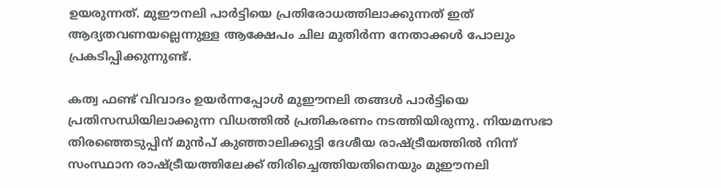ഉയരുന്നത്. മുഈനലി പാര്‍ട്ടിയെ പ്രതിരോധത്തിലാക്കുന്നത് ഇത് ആദ്യതവണയല്ലെന്നുള്ള ആക്ഷേപം ചില മുതിർന്ന നേതാക്കൾ പോലും പ്രകടിപ്പിക്കുന്നുണ്ട്.

കത്വ ഫണ്ട് വിവാദം ഉയര്‍ന്നപ്പോള്‍ മുഈനലി തങ്ങള്‍ പാര്‍ട്ടിയെ പ്രതിസന്ധിയിലാക്കുന്ന വിധത്തില്‍ പ്രതികരണം നടത്തിയിരുന്നു. നിയമസഭാ തിരഞ്ഞെടുപ്പിന് മുന്‍പ് കുഞ്ഞാലിക്കുട്ടി ദേശീയ രാഷ്ട്രീയത്തില്‍ നിന്ന് സംസ്ഥാന രാഷ്ട്രീയത്തിലേക്ക് തിരിച്ചെത്തിയതിനെയും മുഈനലി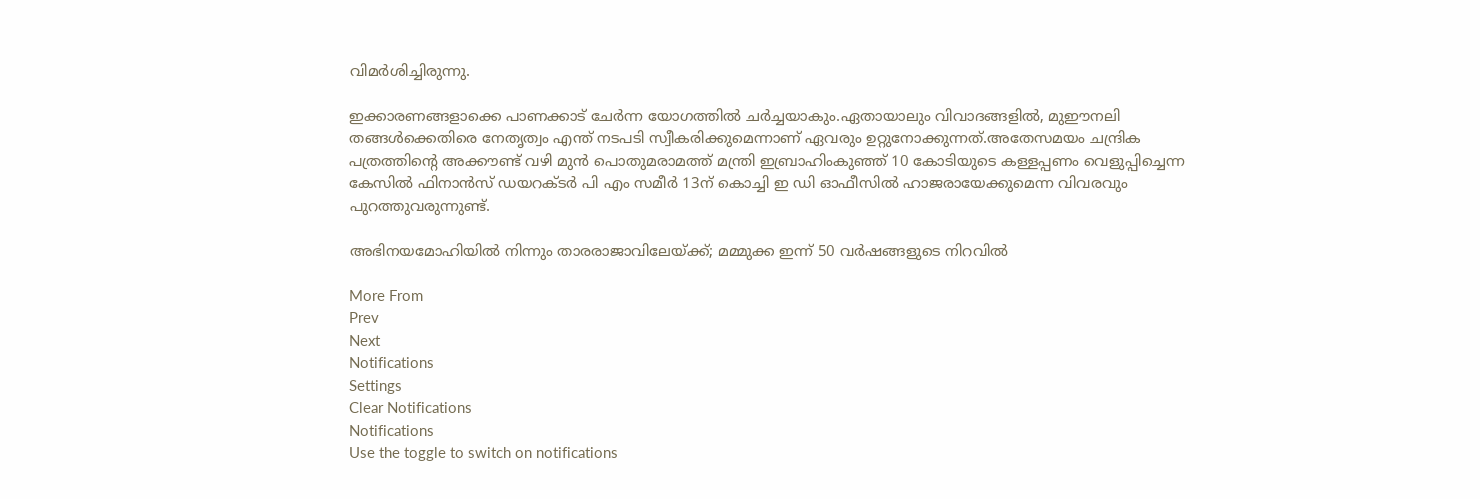വിമര്‍ശിച്ചിരുന്നു.

ഇക്കാരണങ്ങളാക്കെ പാണക്കാട് ചേർന്ന യോഗത്തിൽ ചർച്ചയാകും.ഏതായാലും വിവാദങ്ങളിൽ, മുഈനലി തങ്ങൾക്കെതിരെ നേതൃത്വം എന്ത് നടപടി സ്വീകരിക്കുമെന്നാണ് ഏവരും ഉറ്റുനോക്കുന്നത്.അതേസമയം ചന്ദ്രിക പത്രത്തിൻ്റെ അക്കൗണ്ട് വഴി മുൻ പൊതുമരാമത്ത് മന്ത്രി ഇബ്രാഹിംകുഞ്ഞ് 10 കോടിയുടെ കള്ളപ്പണം വെളുപ്പിച്ചെന്ന കേസിൽ ഫിനാൻസ് ഡയറക്ടർ പി എം സമീർ 13ന് കൊച്ചി ഇ ഡി ഓഫീസിൽ ഹാജരായേക്കുമെന്ന വിവരവും പുറത്തുവരുന്നുണ്ട്.

അഭിനയമോഹിയിൽ നിന്നും താരരാജാവിലേയ്ക്ക്; മമ്മുക്ക ഇന്ന് 50 വർഷങ്ങളുടെ നിറവിൽ

More From
Prev
Next
Notifications
Settings
Clear Notifications
Notifications
Use the toggle to switch on notifications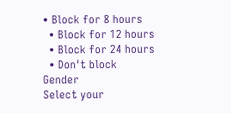• Block for 8 hours
  • Block for 12 hours
  • Block for 24 hours
  • Don't block
Gender
Select your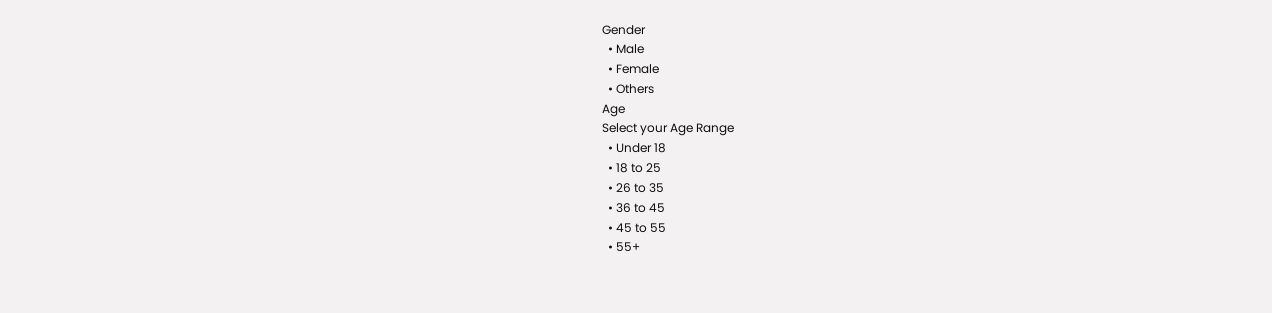Gender
  • Male
  • Female
  • Others
Age
Select your Age Range
  • Under 18
  • 18 to 25
  • 26 to 35
  • 36 to 45
  • 45 to 55
  • 55+